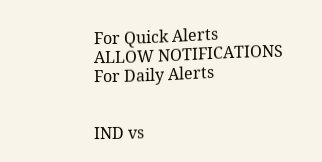For Quick Alerts
ALLOW NOTIFICATIONS
For Daily Alerts


IND vs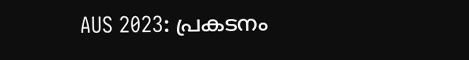AUS 2023: പ്രകടനം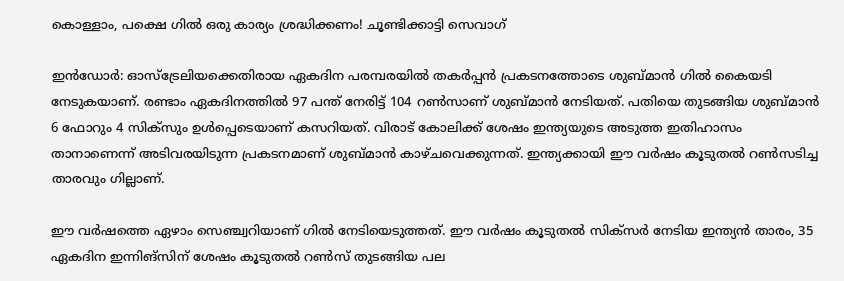കൊള്ളാം, പക്ഷെ ഗില്‍ ഒരു കാര്യം ശ്രദ്ധിക്കണം! ചൂണ്ടിക്കാട്ടി സെവാഗ്

ഇന്‍ഡോര്‍: ഓസ്‌ട്രേലിയക്കെതിരായ ഏകദിന പരമ്പരയില്‍ തകര്‍പ്പന്‍ പ്രകടനത്തോടെ ശുബ്മാന്‍ ഗില്‍ കൈയടി നേടുകയാണ്. രണ്ടാം ഏകദിനത്തില്‍ 97 പന്ത് നേരിട്ട് 104 റണ്‍സാണ് ശുബ്മാന്‍ നേടിയത്. പതിയെ തുടങ്ങിയ ശുബ്മാന്‍ 6 ഫോറും 4 സിക്‌സും ഉള്‍പ്പെടെയാണ് കസറിയത്. വിരാട് കോലിക്ക് ശേഷം ഇന്ത്യയുടെ അടുത്ത ഇതിഹാസം താനാണെന്ന് അടിവരയിടുന്ന പ്രകടനമാണ് ശുബ്മാന്‍ കാഴ്ചവെക്കുന്നത്. ഇന്ത്യക്കായി ഈ വര്‍ഷം കൂടുതല്‍ റണ്‍സടിച്ച താരവും ഗില്ലാണ്.

ഈ വര്‍ഷത്തെ ഏഴാം സെഞ്ച്വറിയാണ് ഗില്‍ നേടിയെടുത്തത്. ഈ വര്‍ഷം കൂടുതല്‍ സിക്‌സര്‍ നേടിയ ഇന്ത്യന്‍ താരം, 35 ഏകദിന ഇന്നിങ്‌സിന് ശേഷം കൂടുതല്‍ റണ്‍സ് തുടങ്ങിയ പല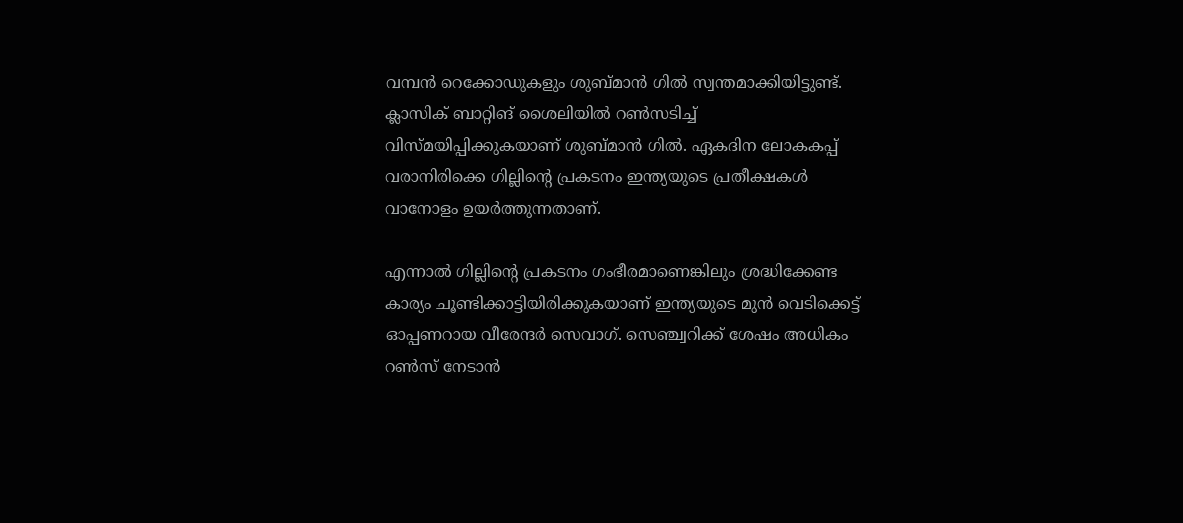വമ്പന്‍ റെക്കോഡുകളും ശുബ്മാന്‍ ഗില്‍ സ്വന്തമാക്കിയിട്ടുണ്ട്. ക്ലാസിക് ബാറ്റിങ് ശൈലിയില്‍ റണ്‍സടിച്ച് വിസ്മയിപ്പിക്കുകയാണ് ശുബ്മാന്‍ ഗില്‍. ഏകദിന ലോകകപ്പ് വരാനിരിക്കെ ഗില്ലിന്റെ പ്രകടനം ഇന്ത്യയുടെ പ്രതീക്ഷകള്‍ വാനോളം ഉയര്‍ത്തുന്നതാണ്.

എന്നാല്‍ ഗില്ലിന്റെ പ്രകടനം ഗംഭീരമാണെങ്കിലും ശ്രദ്ധിക്കേണ്ട കാര്യം ചൂണ്ടിക്കാട്ടിയിരിക്കുകയാണ് ഇന്ത്യയുടെ മുന്‍ വെടിക്കെട്ട് ഓപ്പണറായ വീരേന്ദര്‍ സെവാഗ്. സെഞ്ച്വറിക്ക് ശേഷം അധികം റണ്‍സ് നേടാന്‍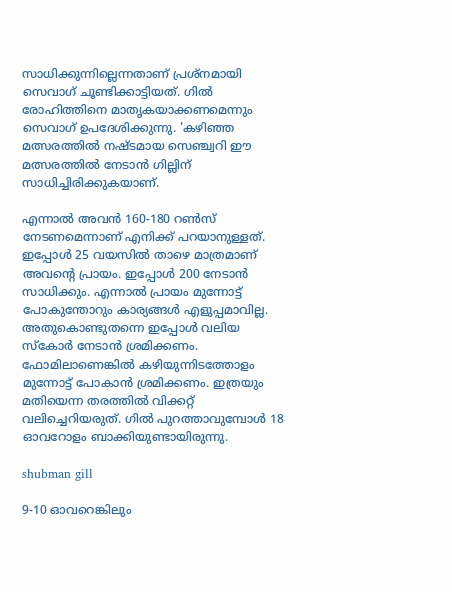സാധിക്കുന്നില്ലെന്നതാണ് പ്രശ്‌നമായി സെവാഗ് ചൂണ്ടിക്കാട്ടിയത്. ഗില്‍ രോഹിത്തിനെ മാതൃകയാക്കണമെന്നും സെവാഗ് ഉപദേശിക്കുന്നു. 'കഴിഞ്ഞ മത്സരത്തില്‍ നഷ്ടമായ സെഞ്ച്വറി ഈ മത്സരത്തില്‍ നേടാന്‍ ഗില്ലിന് സാധിച്ചിരിക്കുകയാണ്.

എന്നാല്‍ അവന്‍ 160-180 റണ്‍സ് നേടണമെന്നാണ് എനിക്ക് പറയാനുള്ളത്. ഇപ്പോള്‍ 25 വയസില്‍ താഴെ മാത്രമാണ് അവന്റെ പ്രായം. ഇപ്പോള്‍ 200 നേടാന്‍ സാധിക്കും. എന്നാല്‍ പ്രായം മുന്നോട്ട് പോകുന്തോറും കാര്യങ്ങള്‍ എളുപ്പമാവില്ല. അതുകൊണ്ടുതന്നെ ഇപ്പോള്‍ വലിയ സ്‌കോര്‍ നേടാന്‍ ശ്രമിക്കണം. ഫോമിലാണെങ്കില്‍ കഴിയുന്നിടത്തോളം മുന്നോട്ട് പോകാന്‍ ശ്രമിക്കണം. ഇത്രയും മതിയെന്ന തരത്തില്‍ വിക്കറ്റ് വലിച്ചെറിയരുത്. ഗില്‍ പുറത്താവുമ്പോള്‍ 18 ഓവറോളം ബാക്കിയുണ്ടായിരുന്നു.

shubman gill

9-10 ഓവറെങ്കിലും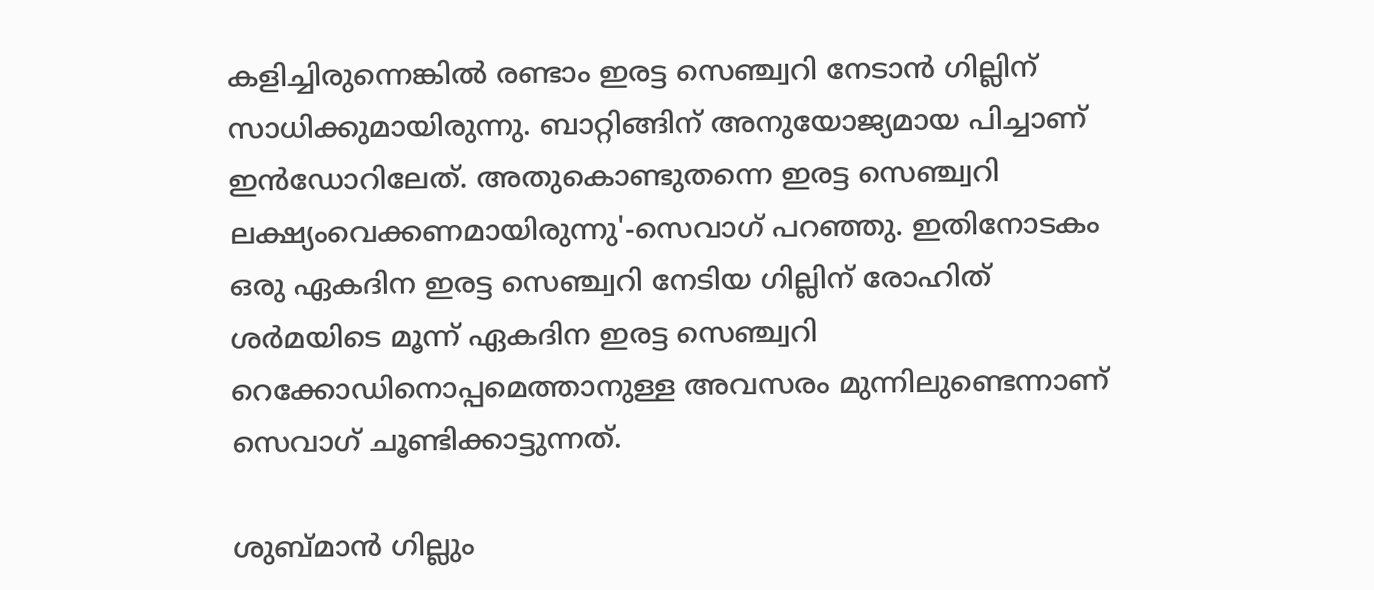കളിച്ചിരുന്നെങ്കില്‍ രണ്ടാം ഇരട്ട സെഞ്ച്വറി നേടാന്‍ ഗില്ലിന് സാധിക്കുമായിരുന്നു. ബാറ്റിങ്ങിന് അനുയോജ്യമായ പിച്ചാണ് ഇന്‍ഡോറിലേത്. അതുകൊണ്ടുതന്നെ ഇരട്ട സെഞ്ച്വറി ലക്ഷ്യംവെക്കണമായിരുന്നു'-സെവാഗ് പറഞ്ഞു. ഇതിനോടകം ഒരു ഏകദിന ഇരട്ട സെഞ്ച്വറി നേടിയ ഗില്ലിന് രോഹിത് ശര്‍മയിടെ മൂന്ന് ഏകദിന ഇരട്ട സെഞ്ച്വറി റെക്കോഡിനൊപ്പമെത്താനുള്ള അവസരം മുന്നിലുണ്ടെന്നാണ് സെവാഗ് ചൂണ്ടിക്കാട്ടുന്നത്.

ശുബ്മാന്‍ ഗില്ലും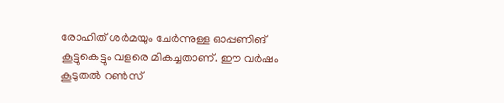രോഹിത് ശര്‍മയും ചേര്‍ന്നുള്ള ഓപ്പണിങ് കൂട്ടുകെട്ടും വളരെ മികച്ചതാണ്. ഈ വര്‍ഷം കൂടുതല്‍ റണ്‍സ്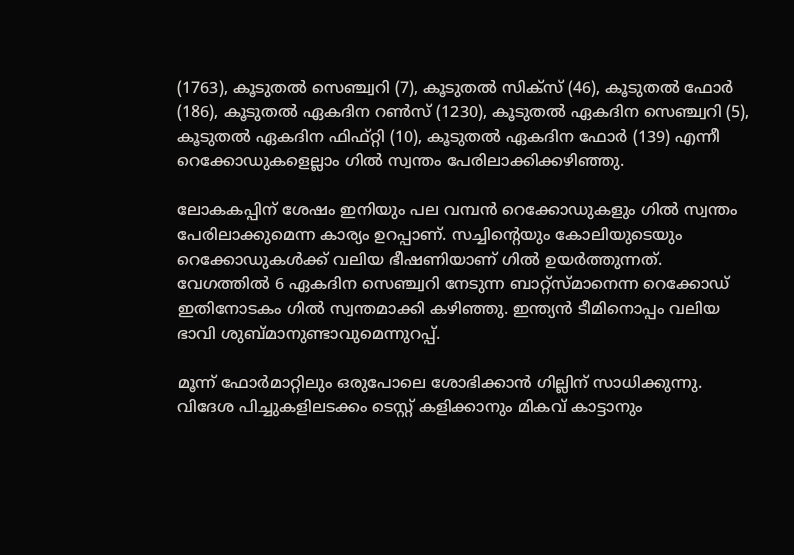(1763), കൂടുതല്‍ സെഞ്ച്വറി (7), കൂടുതല്‍ സിക്‌സ് (46), കൂടുതല്‍ ഫോര്‍ (186), കൂടുതല്‍ ഏകദിന റണ്‍സ് (1230), കൂടുതല്‍ ഏകദിന സെഞ്ച്വറി (5), കൂടുതല്‍ ഏകദിന ഫിഫ്റ്റി (10), കൂടുതല്‍ ഏകദിന ഫോര്‍ (139) എന്നീ റെക്കോഡുകളെല്ലാം ഗില്‍ സ്വന്തം പേരിലാക്കിക്കഴിഞ്ഞു.

ലോകകപ്പിന് ശേഷം ഇനിയും പല വമ്പന്‍ റെക്കോഡുകളും ഗില്‍ സ്വന്തം പേരിലാക്കുമെന്ന കാര്യം ഉറപ്പാണ്. സച്ചിന്റെയും കോലിയുടെയും റെക്കോഡുകള്‍ക്ക് വലിയ ഭീഷണിയാണ് ഗില്‍ ഉയര്‍ത്തുന്നത്. വേഗത്തില്‍ 6 ഏകദിന സെഞ്ച്വറി നേടുന്ന ബാറ്റ്‌സ്മാനെന്ന റെക്കോഡ് ഇതിനോടകം ഗില്‍ സ്വന്തമാക്കി കഴിഞ്ഞു. ഇന്ത്യന്‍ ടീമിനൊപ്പം വലിയ ഭാവി ശുബ്മാനുണ്ടാവുമെന്നുറപ്പ്.

മൂന്ന് ഫോര്‍മാറ്റിലും ഒരുപോലെ ശോഭിക്കാന്‍ ഗില്ലിന് സാധിക്കുന്നു. വിദേശ പിച്ചുകളിലടക്കം ടെസ്റ്റ് കളിക്കാനും മികവ് കാട്ടാനും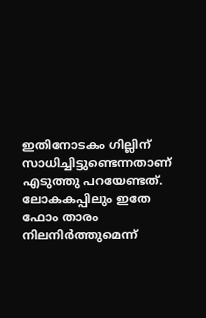ഇതിനോടകം ഗില്ലിന് സാധിച്ചിട്ടുണ്ടെന്നതാണ് എടുത്തു പറയേണ്ടത്. ലോകകപ്പിലും ഇതേ ഫോം താരം നിലനിര്‍ത്തുമെന്ന്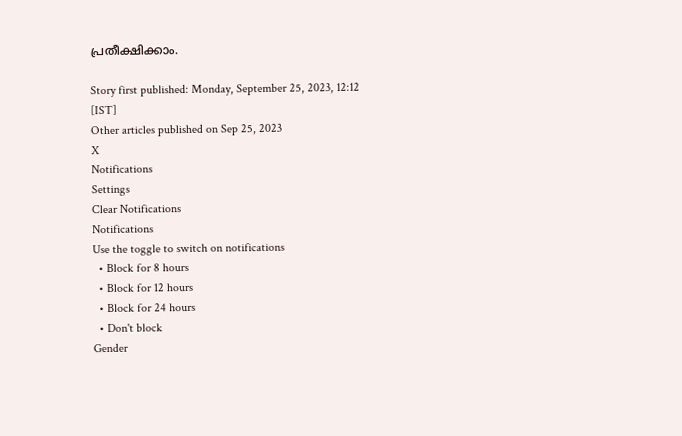പ്രതീക്ഷിക്കാം.

Story first published: Monday, September 25, 2023, 12:12 [IST]
Other articles published on Sep 25, 2023
X
Notifications
Settings
Clear Notifications
Notifications
Use the toggle to switch on notifications
  • Block for 8 hours
  • Block for 12 hours
  • Block for 24 hours
  • Don't block
Gender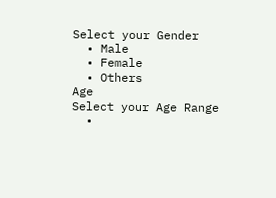Select your Gender
  • Male
  • Female
  • Others
Age
Select your Age Range
  •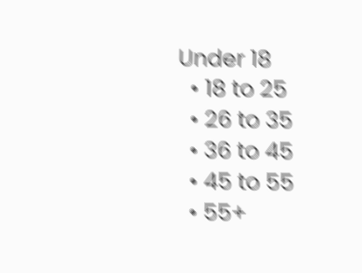Under 18
  • 18 to 25
  • 26 to 35
  • 36 to 45
  • 45 to 55
  • 55+